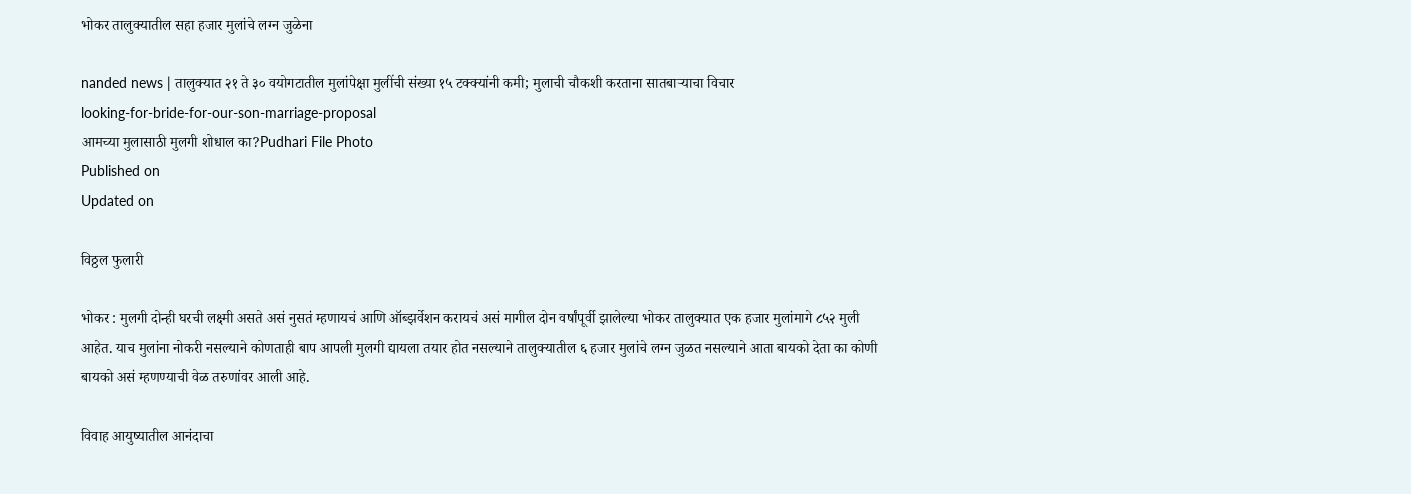भोकर तालुक्यातील सहा हजार मुलांचे लग्न जुळेना

nanded news | तालुक्यात २१ ते ३० वयोगटातील मुलांपेक्षा मुलींची संख्या १५ टक्क्यांनी कमी; मुलाची चौकशी करताना सातबाऱ्याचा विचार
looking-for-bride-for-our-son-marriage-proposal
आमच्या मुलासाठी मुलगी शोधाल का?Pudhari File Photo
Published on
Updated on

विठ्ठल फुलारी

भोकर : मुलगी दोन्ही घरची लक्ष्मी असते असं नुसतं म्हणायचं आणि ऑब्झर्वेशन करायचं असं मागील दोन वर्षांपूर्वी झालेल्या भोकर तालुक्यात एक हजार मुलांमागे ८५२ मुली आहेत. याच मुलांना नोकरी नसल्याने कोणताही बाप आपली मुलगी द्यायला तयार होत नसल्याने तालुक्यातील ६ हजार मुलांचे लग्न जुळत नसल्याने आता बायको देता का कोणी बायको असं म्हणण्याची वेळ तरुणांवर आली आहे.

विवाह आयुष्यातील आनंदाचा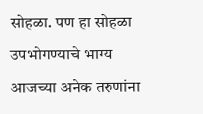सोहळा. पण हा सोहळा उपभोगण्याचे भाग्य आजच्या अनेक तरुणांना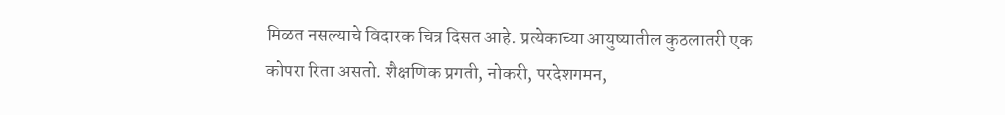मिळत नसल्याचे विदारक चित्र दिसत आहे. प्रत्येकाच्या आयुष्यातील कुठलातरी एक कोपरा रिता असतो. शैक्षणिक प्रगती, नोकरी, परदेशगमन,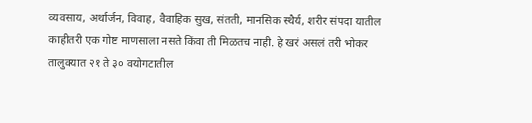व्यवसाय, अर्थार्जन, विवाह, वैवाहिक सुख, संतती, मानसिक स्थैर्य, शरीर संपदा यातील काहीतरी एक गोष्ट माणसाला नसते किंवा ती मिळतच नाही. हे खरं असलं तरी भोकर तालुक्यात २१ ते ३० वयोगटातील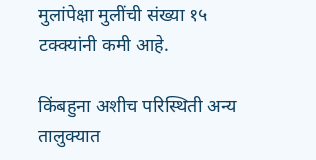मुलांपेक्षा मुलींची संख्या १५ टक्क्यांनी कमी आहे.

किंबहुना अशीच परिस्थिती अन्य तालुक्यात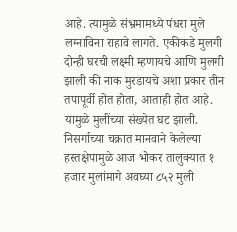आहे. त्यामुळे संभ्रमामध्ये पंधरा मुले लग्नाविना राहावे लागते. एकीकडे मुलगी दोन्ही घरची लक्ष्मी म्हणायचे आणि मुलगी झाली की नाक मुरडायचे अशा प्रकार तीन तपापूर्वी होत होता, आताही होत आहे. यामुळे मुलींच्या संख्येत घट झाली. निसर्गाच्या चक्रात मानवाने केलेल्या हस्तक्षेपामुळे आज भोकर तालुक्यात १ हजार मुलांमागे अवघ्या ८५२ मुली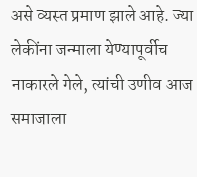असे व्यस्त प्रमाण झाले आहे. ज्या लेकींना जन्माला येण्यापूर्वीच नाकारले गेले, त्यांची उणीव आज समाजाला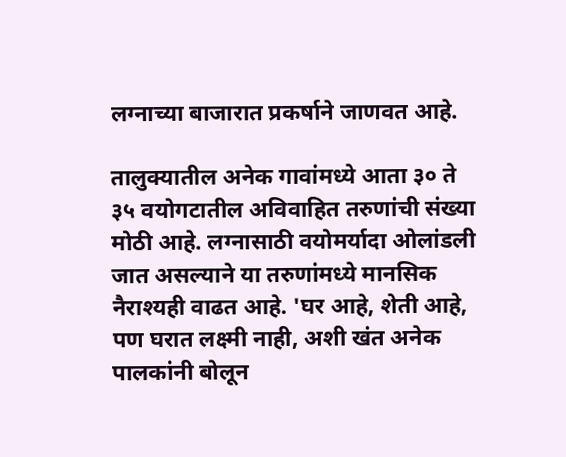लग्नाच्या बाजारात प्रकर्षाने जाणवत आहे.

तालुक्यातील अनेक गावांमध्ये आता ३० ते ३५ वयोगटातील अविवाहित तरुणांची संख्या मोठी आहे. लग्नासाठी वयोमर्यादा ओलांडली जात असल्याने या तरुणांमध्ये मानसिक नैराश्यही वाढत आहे. 'घर आहे, शेती आहे, पण घरात लक्ष्मी नाही, अशी खंत अनेक पालकांनी बोलून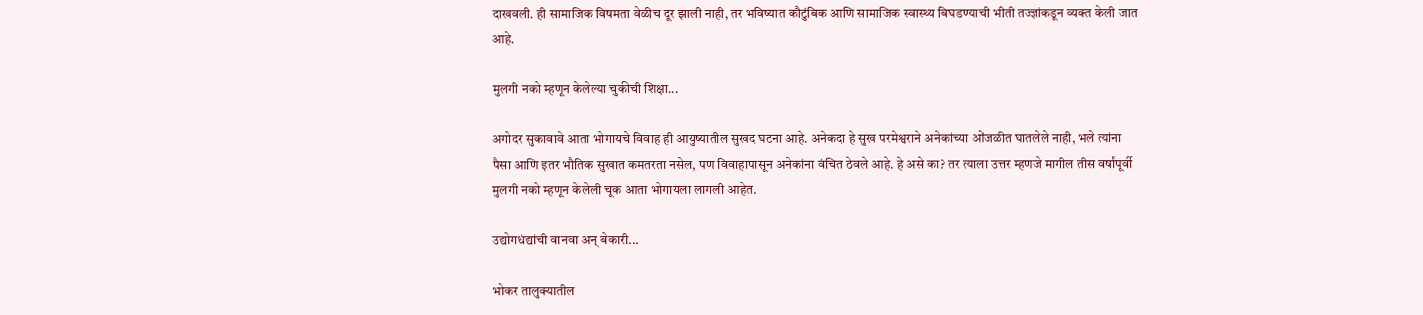दाखवली. ही सामाजिक विषमता वेळीच दूर झाली नाही, तर भविष्यात कौटुंबिक आणि सामाजिक स्वास्थ्य बिघडण्याची भीती तज्ज्ञांकडून व्यक्त केली जात आहे.

मुलगी नको म्हणून केलेल्या चुकीची शिक्षा...

अगोदर सुकावावे आता भोगायचे विवाह ही आयुष्यातील सुखद घटना आहे. अनेकदा हे सुख परमेश्वराने अनेकांच्या ओंजळीत घातलेले नाही, भले त्यांना पैसा आणि इतर भौतिक सुखात कमतरता नसेल, पण विवाहापासून अनेकांना वंचित ठेवले आहे. हे असे का? तर त्याला उत्तर म्हणजे मागील तीस वर्षांपूर्वी मुलगी नको म्हणून केलेली चूक आता भोगायला लागली आहेत.

उद्योगधंद्यांची वानवा अन् बेकारी...

भोकर तालुक्यातील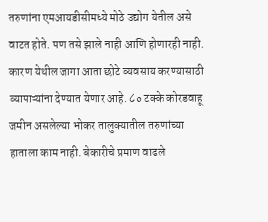तरुणांना एमआयडीसीमध्ये मोठे उद्योग येतील असे वाटत होते. पण तसे झाले नाही आणि होणारही नाही. कारण येथील जागा आता छोटे व्यवसाय करण्यासाठी व्यापाऱ्यांना देण्यात येणार आहे. ८० टक्के कोरडवाहू जमीन असलेल्या भोकर तालुक्यातील तरुणांच्या हाताला काम नाही. बेकारीचे प्रमाण वाढले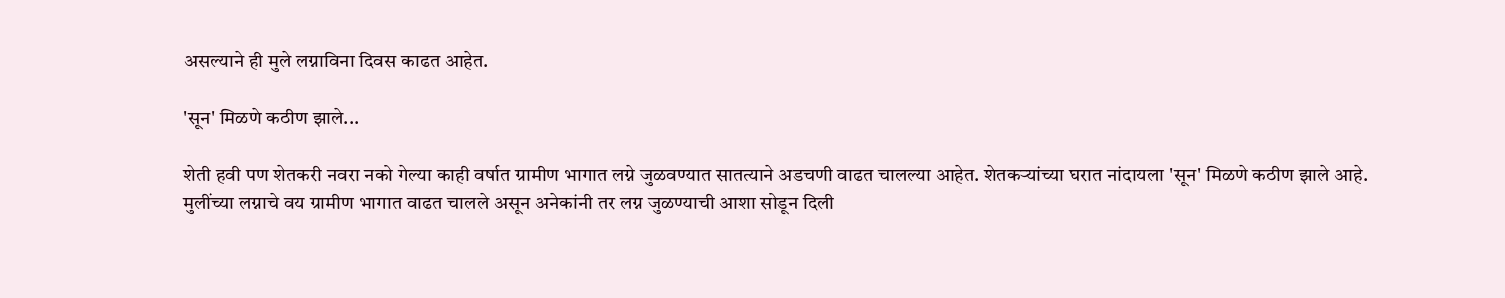असल्याने ही मुले लग्नाविना दिवस काढत आहेत.

'सून' मिळणे कठीण झाले...

शेती हवी पण शेतकरी नवरा नको गेल्या काही वर्षात ग्रामीण भागात लग्ने जुळवण्यात सातत्याने अडचणी वाढत चालल्या आहेत. शेतकऱ्यांच्या घरात नांदायला 'सून' मिळणे कठीण झाले आहे. मुलींच्या लग्नाचे वय ग्रामीण भागात वाढत चालले असून अनेकांनी तर लग्न जुळण्याची आशा सोडून दिली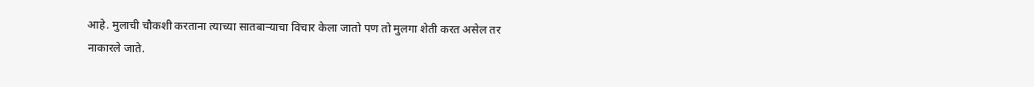आहे. मुलाची चौकशी करताना त्याच्या सातबाऱ्याचा विचार केला जातो पण तो मुलगा शेती करत असेल तर नाकारले जाते.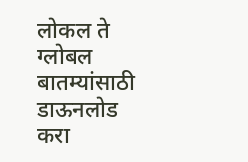लोकल ते ग्लोबल बातम्यांसाठी डाऊनलोड करा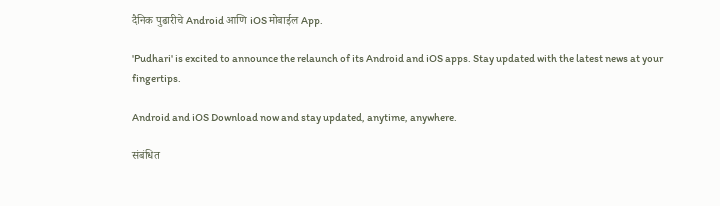दैनिक पुढारीचे Android आणि iOS मोबाईल App.

'Pudhari' is excited to announce the relaunch of its Android and iOS apps. Stay updated with the latest news at your fingertips.

Android and iOS Download now and stay updated, anytime, anywhere.

संबंधित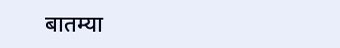बातम्या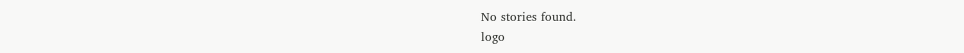No stories found.
logo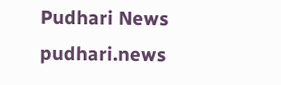Pudhari News
pudhari.news